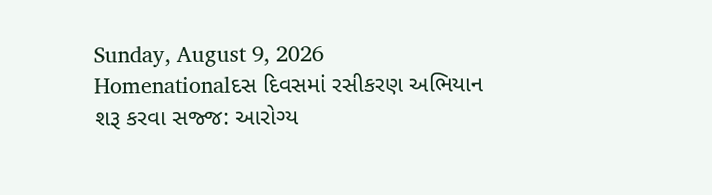Sunday, August 9, 2026
Homenationalદસ દિવસમાં રસીકરણ અભિયાન શરૂ કરવા સજ્જ: આરોગ્ય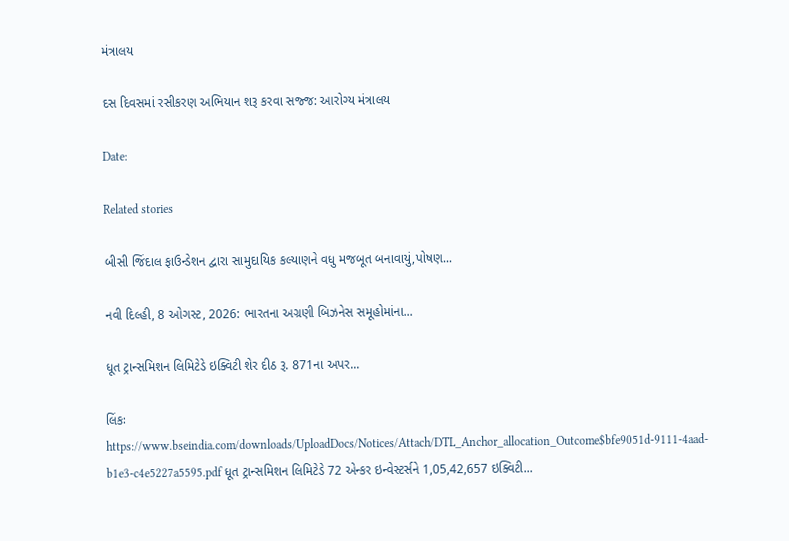મંત્રાલય

દસ દિવસમાં રસીકરણ અભિયાન શરૂ કરવા સજ્જ: આરોગ્ય મંત્રાલય

Date:

Related stories

બીસી જિંદાલ ફાઉન્ડેશન દ્વારા સામુદાયિક કલ્યાણને વધુ મજબૂત બનાવાયું,પોષણ...

નવી દિલ્હી, 8 ઓગસ્ટ, 2026: ભારતના અગ્રણી બિઝનેસ સમૂહોમાંના...

ધૂત ટ્રાન્સમિશન લિમિટેડે ઇક્વિટી શેર દીઠ રૂ. 871ના અપર...

લિંકઃ https://www.bseindia.com/downloads/UploadDocs/Notices/Attach/DTL_Anchor_allocation_Outcome$bfe9051d-9111-4aad-b1e3-c4e5227a5595.pdf ધૂત ટ્રાન્સમિશન લિમિટેડે 72 એન્કર ઇન્વેસ્ટર્સને 1,05,42,657 ઇક્વિટી...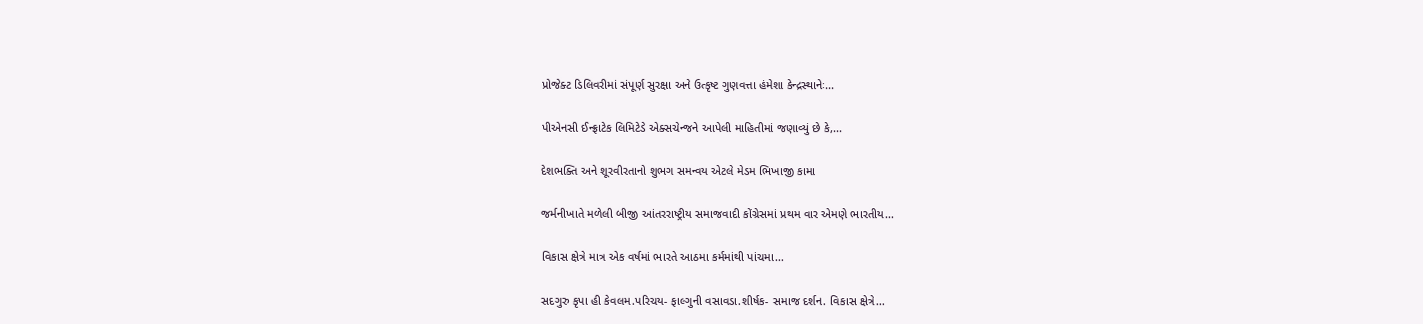પ્રોજેક્ટ ડિલિવરીમાં સંપૂર્ણ સુરક્ષા અને ઉત્કૃષ્ટ ગુણવત્તા હંમેશા કેન્દ્રસ્થાનેઃ...

પીએનસી ઈન્ફ્રાટેક લિમિટેડે એક્સચેન્જને આપેલી માહિતીમાં જણાવ્યું છે કે,...

દેશભક્તિ અને શૂરવીરતાનો શુભગ સમન્વય એટલે મેડમ ભિખાજી કામા

જર્મનીખાતે મળેલી બીજી આંતરરાષ્ટ્રીય સમાજવાદી કોંગ્રેસમાં પ્રથમ વાર એમણે ભારતીય...

વિકાસ ક્ષેત્રે માત્ર એક વર્ષમાં ભારતે આઠમા કર્મમાંથી પાંચમા...

સદગુરુ કૃપા હી કેવલમ.પરિચય- ફાલ્ગુની વસાવડા.શીર્ષક- સમાજ દર્શન. વિકાસ ક્ષેત્રે...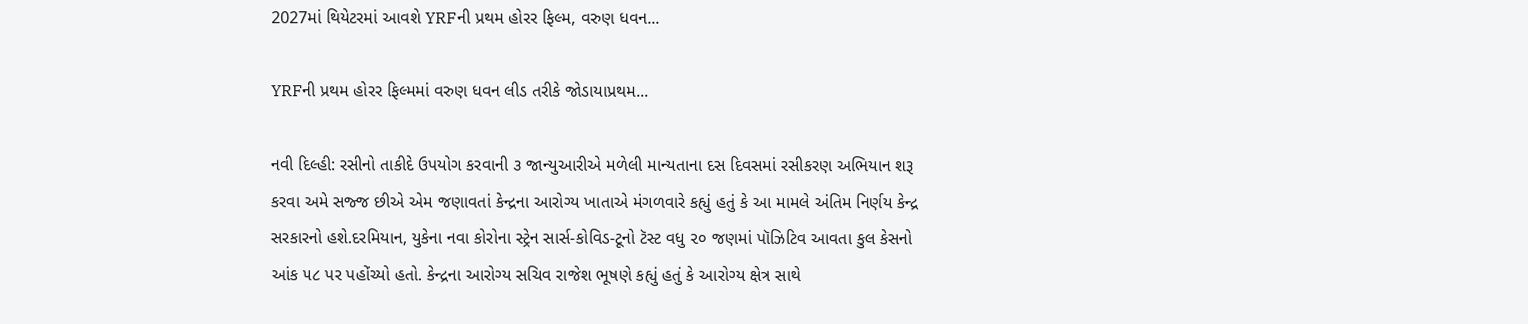2027માં થિયેટરમાં આવશે YRFની પ્રથમ હોરર ફિલ્મ, વરુણ ધવન...

YRFની પ્રથમ હોરર ફિલ્મમાં વરુણ ધવન લીડ તરીકે જોડાયાપ્રથમ...

નવી દિલ્હી: રસીનો તાકીદે ઉપયોગ કરવાની ૩ જાન્યુઆરીએ મળેલી માન્યતાના દસ દિવસમાં રસીકરણ અભિયાન શરૂ કરવા અમે સજ્જ છીએ એમ જણાવતાં કેન્દ્રના આરોગ્ય ખાતાએ મંગળવારે કહ્યું હતું કે આ મામલે અંતિમ નિર્ણય કેન્દ્ર સરકારનો હશે.દરમિયાન, યુકેના નવા કોરોના સ્ટ્રેન સાર્સ-કોવિડ-ટૂનો ટૅસ્ટ વધુ ૨૦ જણમાં પૉઝિટિવ આવતા કુલ કેસનો આંક ૫૮ પર પહોંચ્યો હતો. કેન્દ્રના આરોગ્ય સચિવ રાજેશ ભૂષણે કહ્યું હતું કે આરોગ્ય ક્ષેત્ર સાથે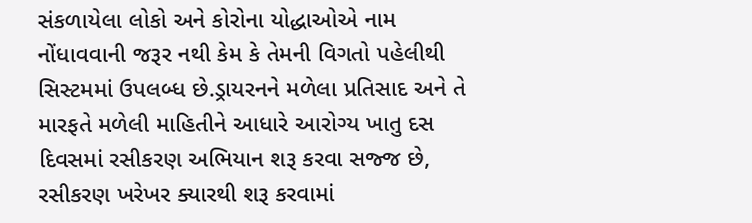સંકળાયેલા લોકો અને કોરોના યોદ્ધાઓએ નામ નોંધાવવાની જરૂર નથી કેમ કે તેમની વિગતો પહેલીથી સિસ્ટમમાં ઉપલબ્ધ છે.ડ્રાયરનને મળેલા પ્રતિસાદ અને તે મારફતે મળેલી માહિતીને આધારે આરોગ્ય ખાતુ દસ દિવસમાં રસીકરણ અભિયાન શરૂ કરવા સજ્જ છે, રસીકરણ ખરેખર ક્યારથી શરૂ કરવામાં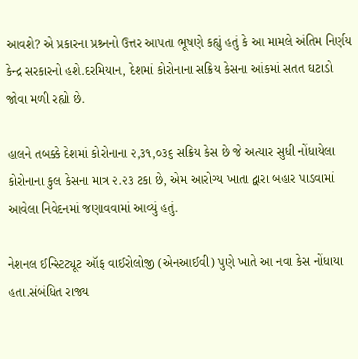આવશે? એ પ્રકારના પ્રશ્ર્નનો ઉત્તર આપતા ભૂષણે કહ્યું હતું કે આ મામલે અંતિમ નિર્ણય કેન્દ્ર સરકારનો હશે.દરમિયાન, દેશમાં કોરોનાના સક્રિય કેસના આંકમાં સતત ઘટાડો જોવા મળી રહ્યો છે.

હાલને તબક્કે દેશમાં કોરોનાના ૨,૩૧,૦૩૬ સક્રિય કેસ છે જે અત્યાર સુધી નોંધાયેલા કોરોનાના કુલ કેસના માત્ર ૨.૨૩ ટકા છે, એમ આરોગ્ય ખાતા દ્વારા બહાર પાડવામાં આવેલા નિવેદનમાં જણાવવામાં આવ્યું હતું.

નેશનલ ઈન્સ્ટિટ્યૂટ ઑફ વાઈરોલોજી (એનઆઈવી) પુણે ખાતે આ નવા કેસ નોંધાયા હતા.સંબંધિત રાજ્ય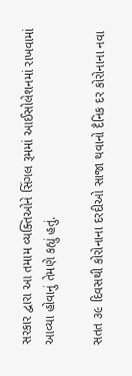સરકાર દ્વારા આ તમામ વ્યક્તિઓને સિંગલ રૂમમાં આઈસોલેશનમાં રાખવામાં આવ્યા હોવાનું તેમણે કહ્યું હતું.

સતત ૩૯ દિવસથી કોરોનાના દરદીઓ સાજા થવાનો દૈનિક દર કોરોનાના નવા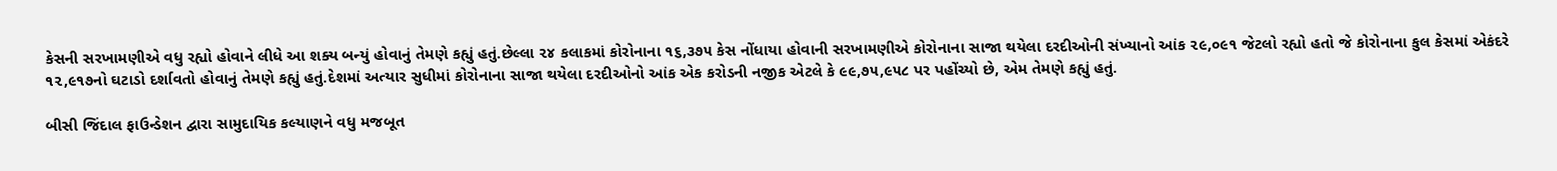કેસની સરખામણીએ વધુ રહ્યો હોવાને લીધે આ શક્ય બન્યું હોવાનું તેમણે કહ્યું હતું.છેલ્લા ૨૪ કલાકમાં કોરોનાના ૧૬,૩૭૫ કેસ નોંધાયા હોવાની સરખામણીએ કોરોનાના સાજા થયેલા દરદીઓની સંખ્યાનો આંક ૨૯,૦૯૧ જેટલો રહ્યો હતો જે કોરોનાના કુલ કેસમાં એકંદરે ૧૨,૯૧૭નો ઘટાડો દર્શાવતો હોવાનું તેમણે કહ્યું હતું.દેશમાં અત્યાર સુધીમાં કોરોનાના સાજા થયેલા દરદીઓનો આંક એક કરોડની નજીક એટલે કે ૯૯,૭૫,૯૫૮ પર પહોંચ્યો છે, એમ તેમણે કહ્યું હતું.

બીસી જિંદાલ ફાઉન્ડેશન દ્વારા સામુદાયિક કલ્યાણને વધુ મજબૂત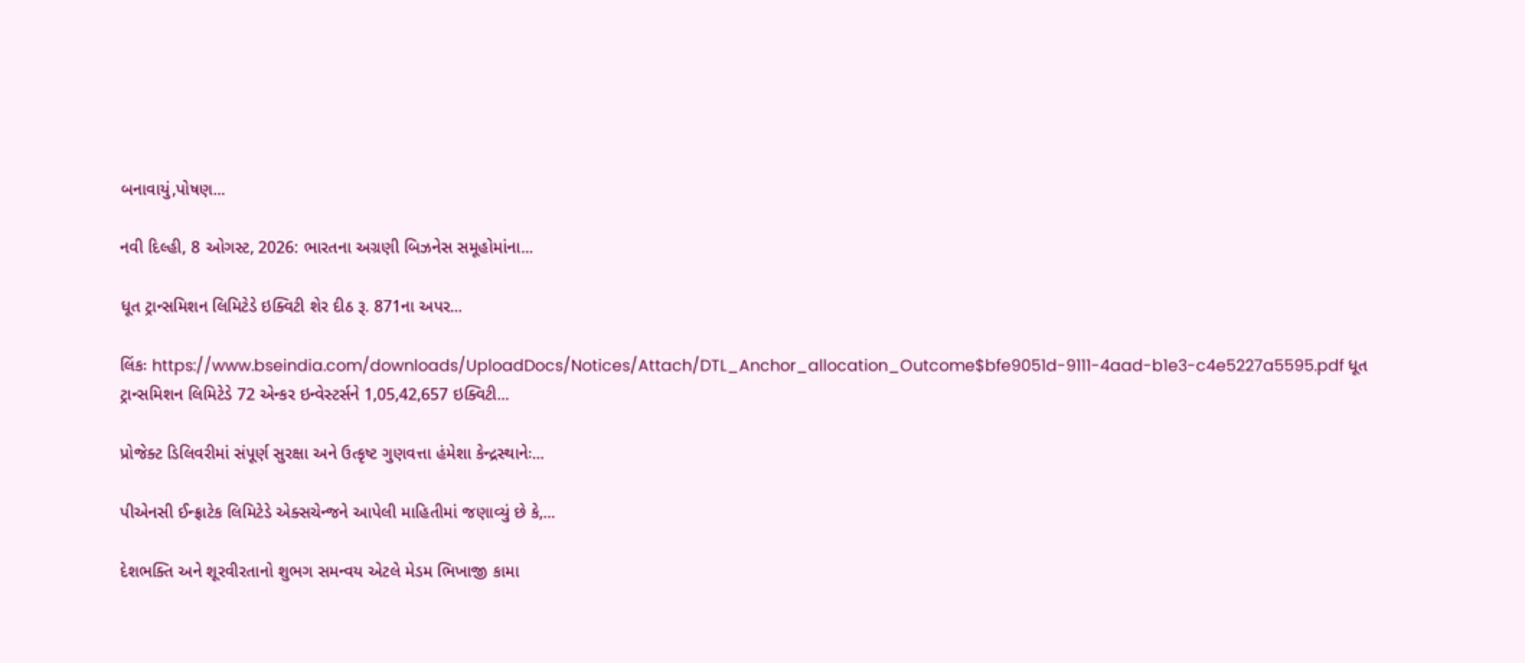બનાવાયું,પોષણ...

નવી દિલ્હી, 8 ઓગસ્ટ, 2026: ભારતના અગ્રણી બિઝનેસ સમૂહોમાંના...

ધૂત ટ્રાન્સમિશન લિમિટેડે ઇક્વિટી શેર દીઠ રૂ. 871ના અપર...

લિંકઃ https://www.bseindia.com/downloads/UploadDocs/Notices/Attach/DTL_Anchor_allocation_Outcome$bfe9051d-9111-4aad-b1e3-c4e5227a5595.pdf ધૂત ટ્રાન્સમિશન લિમિટેડે 72 એન્કર ઇન્વેસ્ટર્સને 1,05,42,657 ઇક્વિટી...

પ્રોજેક્ટ ડિલિવરીમાં સંપૂર્ણ સુરક્ષા અને ઉત્કૃષ્ટ ગુણવત્તા હંમેશા કેન્દ્રસ્થાનેઃ...

પીએનસી ઈન્ફ્રાટેક લિમિટેડે એક્સચેન્જને આપેલી માહિતીમાં જણાવ્યું છે કે,...

દેશભક્તિ અને શૂરવીરતાનો શુભગ સમન્વય એટલે મેડમ ભિખાજી કામા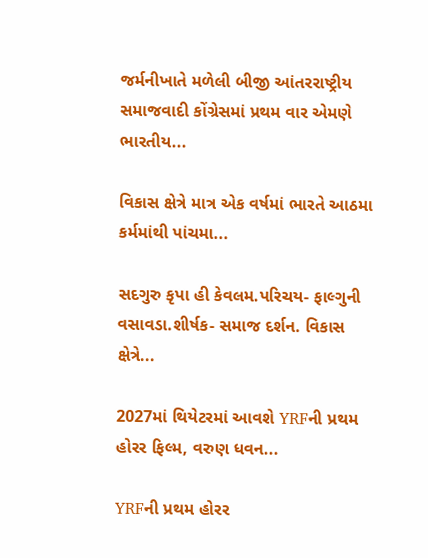જર્મનીખાતે મળેલી બીજી આંતરરાષ્ટ્રીય સમાજવાદી કોંગ્રેસમાં પ્રથમ વાર એમણે ભારતીય...

વિકાસ ક્ષેત્રે માત્ર એક વર્ષમાં ભારતે આઠમા કર્મમાંથી પાંચમા...

સદગુરુ કૃપા હી કેવલમ.પરિચય- ફાલ્ગુની વસાવડા.શીર્ષક- સમાજ દર્શન. વિકાસ ક્ષેત્રે...

2027માં થિયેટરમાં આવશે YRFની પ્રથમ હોરર ફિલ્મ, વરુણ ધવન...

YRFની પ્રથમ હોરર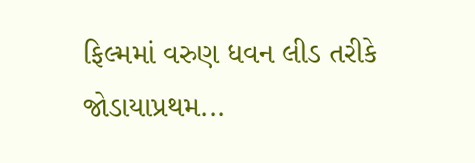ફિલ્મમાં વરુણ ધવન લીડ તરીકે જોડાયાપ્રથમ...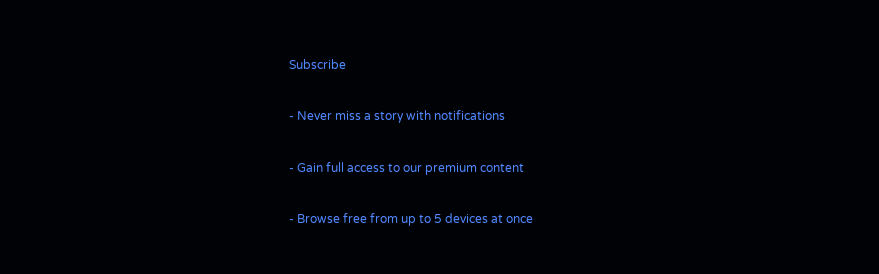Subscribe

- Never miss a story with notifications

- Gain full access to our premium content

- Browse free from up to 5 devices at once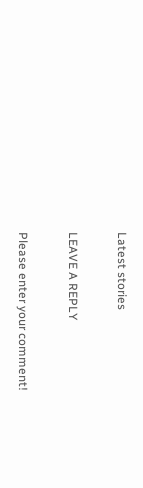Latest stories

LEAVE A REPLY

Please enter your comment!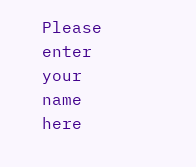Please enter your name here